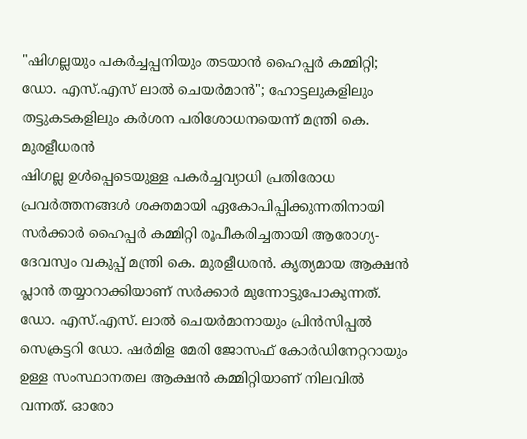"ഷിഗല്ലയും പകർച്ചപ്പനിയും തടയാൻ ഹൈപ്പർ കമ്മിറ്റി; ഡോ. എസ്.എസ് ലാൽ ചെയർമാൻ"; ഹോട്ടലുകളിലും തട്ടുകടകളിലും കർശന പരിശോധനയെന്ന് മന്ത്രി കെ. മുരളീധരൻ
ഷിഗല്ല ഉൾപ്പെടെയുള്ള പകർച്ചവ്യാധി പ്രതിരോധ പ്രവർത്തനങ്ങൾ ശക്തമായി ഏകോപിപ്പിക്കുന്നതിനായി സർക്കാർ ഹൈപ്പർ കമ്മിറ്റി രൂപീകരിച്ചതായി ആരോഗ്യ-ദേവസ്വം വകുപ്പ് മന്ത്രി കെ. മുരളീധരൻ. കൃത്യമായ ആക്ഷൻ പ്ലാൻ തയ്യാറാക്കിയാണ് സർക്കാർ മുന്നോട്ടുപോകുന്നത്. ഡോ. എസ്.എസ്. ലാൽ ചെയർമാനായും പ്രിൻസിപ്പൽ സെക്രട്ടറി ഡോ. ഷർമിള മേരി ജോസഫ് കോർഡിനേറ്ററായും ഉള്ള സംസ്ഥാനതല ആക്ഷൻ കമ്മിറ്റിയാണ് നിലവിൽ വന്നത്. ഓരോ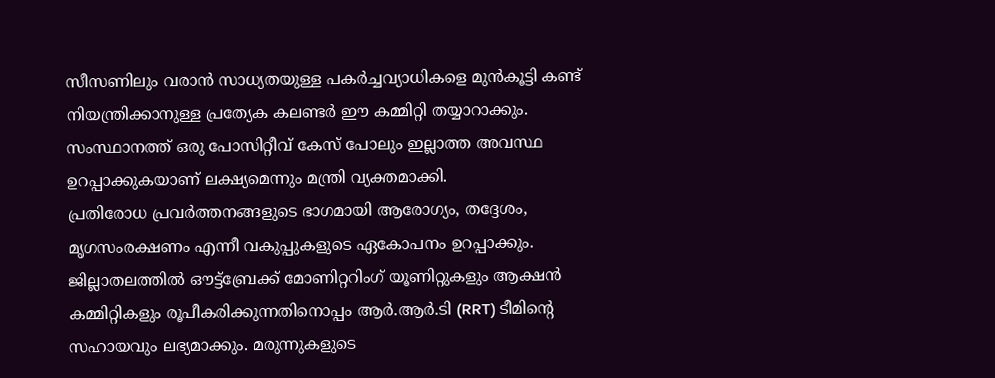സീസണിലും വരാൻ സാധ്യതയുള്ള പകർച്ചവ്യാധികളെ മുൻകൂട്ടി കണ്ട് നിയന്ത്രിക്കാനുള്ള പ്രത്യേക കലണ്ടർ ഈ കമ്മിറ്റി തയ്യാറാക്കും. സംസ്ഥാനത്ത് ഒരു പോസിറ്റീവ് കേസ് പോലും ഇല്ലാത്ത അവസ്ഥ ഉറപ്പാക്കുകയാണ് ലക്ഷ്യമെന്നും മന്ത്രി വ്യക്തമാക്കി.
പ്രതിരോധ പ്രവർത്തനങ്ങളുടെ ഭാഗമായി ആരോഗ്യം, തദ്ദേശം, മൃഗസംരക്ഷണം എന്നീ വകുപ്പുകളുടെ ഏകോപനം ഉറപ്പാക്കും. ജില്ലാതലത്തിൽ ഔട്ട്ബ്രേക്ക് മോണിറ്ററിംഗ് യൂണിറ്റുകളും ആക്ഷൻ കമ്മിറ്റികളും രൂപീകരിക്കുന്നതിനൊപ്പം ആർ.ആർ.ടി (RRT) ടീമിന്റെ സഹായവും ലഭ്യമാക്കും. മരുന്നുകളുടെ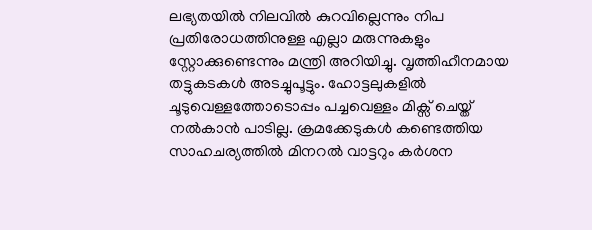ലഭ്യതയിൽ നിലവിൽ കുറവില്ലെന്നും നിപ പ്രതിരോധത്തിനുള്ള എല്ലാ മരുന്നുകളും സ്റ്റോക്കുണ്ടെന്നും മന്ത്രി അറിയിച്ചു. വൃത്തിഹീനമായ തട്ടുകടകൾ അടച്ചുപൂട്ടും. ഹോട്ടലുകളിൽ ചൂടുവെള്ളത്തോടൊപ്പം പച്ചവെള്ളം മിക്സ് ചെയ്ത് നൽകാൻ പാടില്ല. ക്രമക്കേടുകൾ കണ്ടെത്തിയ സാഹചര്യത്തിൽ മിനറൽ വാട്ടറും കർശന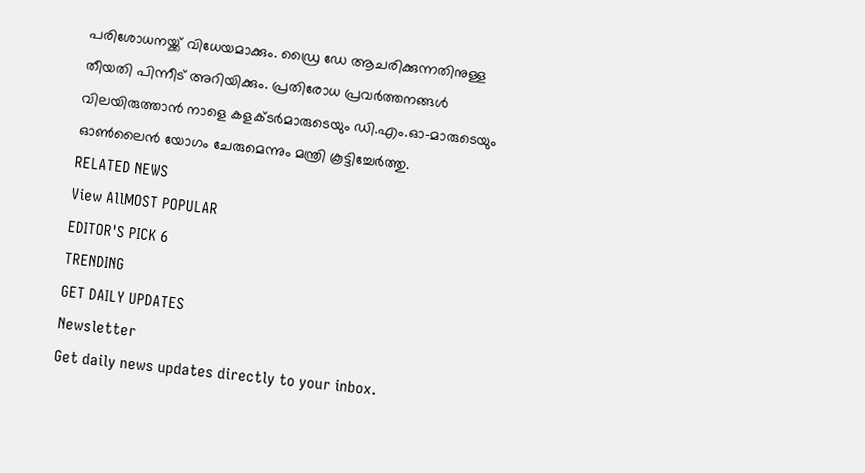പരിശോധനയ്ക്ക് വിധേയമാക്കും. ഡ്രൈ ഡേ ആചരിക്കുന്നതിനുള്ള തീയതി പിന്നീട് അറിയിക്കും. പ്രതിരോധ പ്രവർത്തനങ്ങൾ വിലയിരുത്താൻ നാളെ കളക്ടർമാരുടെയും ഡി.എം.ഓ-മാരുടെയും ഓൺലൈൻ യോഗം ചേരുമെന്നും മന്ത്രി കൂട്ടിച്ചേർത്തു.
RELATED NEWS
View AllMOST POPULAR
EDITOR'S PICK 6
TRENDING
GET DAILY UPDATES
Newsletter
Get daily news updates directly to your inbox.